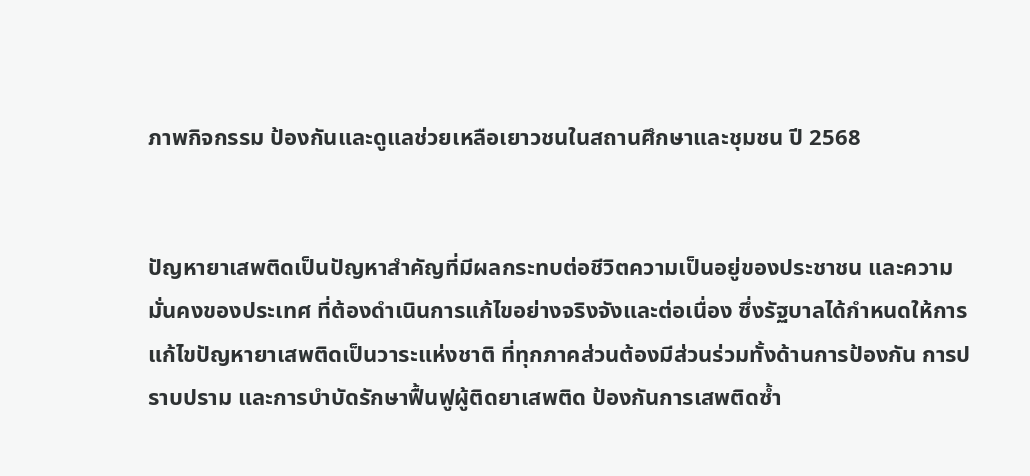ภาพกิจกรรม ป้องกันและดูแลช่วยเหลือเยาวชนในสถานศึกษาและชุมชน ปี 2568


ปัญหายาเสพติดเป็นปัญหาสำคัญที่มีผลกระทบต่อชีวิตความเป็นอยู่ของประชาชน และความมั่นคงของประเทศ ที่ต้องดำเนินการแก้ไขอย่างจริงจังและต่อเนื่อง ซึ่งรัฐบาลได้กำหนดให้การแก้ไขปัญหายาเสพติดเป็นวาระแห่งชาติ ที่ทุกภาคส่วนต้องมีส่วนร่วมทั้งด้านการป้องกัน การปราบปราม และการบำบัดรักษาฟื้นฟูผู้ติดยาเสพติด ป้องกันการเสพติดซ้ำ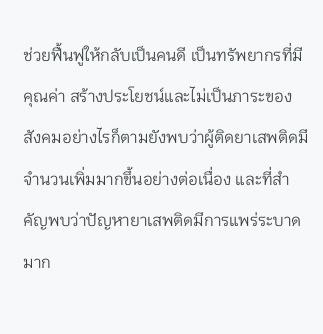ช่วยฟื้นฟูให้กลับเป็นคนดี เป็นทรัพยากรที่มีคุณค่า สร้างประโยชน์และไม่เป็นภาระของสังคมอย่างไรก็ตามยังพบว่าผู้ติดยาเสพติดมีจำนวนเพิ่มมากขึ้นอย่างต่อเนื่อง และที่สำคัญพบว่าปัญหายาเสพติดมีการแพร่ระบาดมาก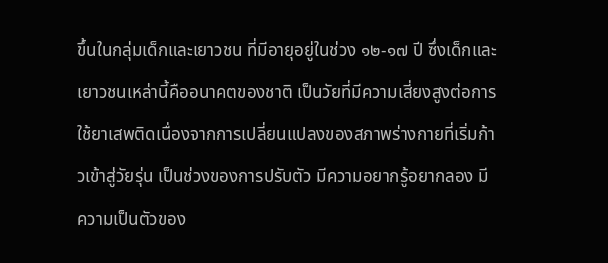ขึ้นในกลุ่มเด็กและเยาวชน ที่มีอายุอยู่ในช่วง ๑๒-๑๗ ปี ซึ่งเด็กและเยาวชนเหล่านี้คืออนาคตของชาติ เป็นวัยที่มีความเสี่ยงสูงต่อการใช้ยาเสพติดเนื่องจากการเปลี่ยนแปลงของสภาพร่างกายที่เริ่มก้าวเข้าสู่วัยรุ่น เป็นช่วงของการปรับตัว มีความอยากรู้อยากลอง มีความเป็นตัวของ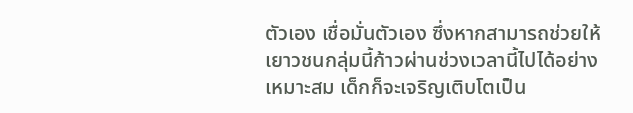ตัวเอง เชื่อมั่นตัวเอง ซึ่งหากสามารถช่วยให้เยาวชนกลุ่มนี้ก้าวผ่านช่วงเวลานี้ไปได้อย่างเหมาะสม เด็กก็จะเจริญเติบโตเป็น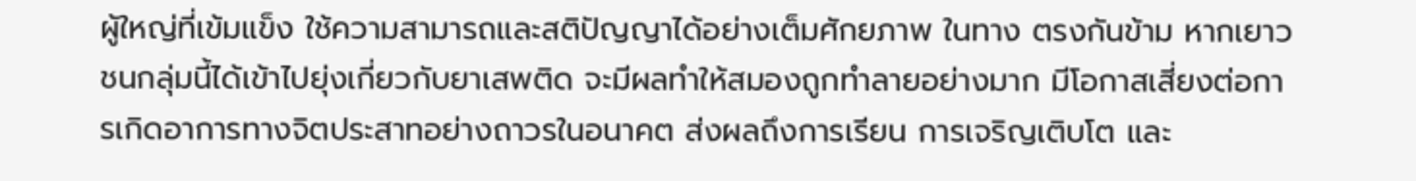ผู้ใหญ่ที่เข้มแข็ง ใช้ความสามารถและสติปัญญาได้อย่างเต็มศักยภาพ ในทาง ตรงกันข้าม หากเยาวชนกลุ่มนี้ได้เข้าไปยุ่งเกี่ยวกับยาเสพติด จะมีผลทำให้สมองถูกทำลายอย่างมาก มีโอกาสเสี่ยงต่อการเกิดอาการทางจิตประสาทอย่างถาวรในอนาคต ส่งผลถึงการเรียน การเจริญเติบโต และ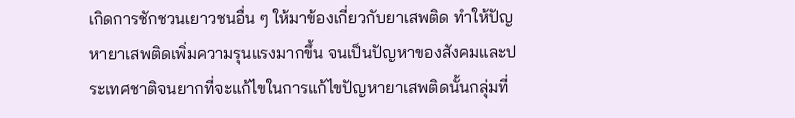เกิดการชักชวนเยาวชนอื่น ๆ ให้มาข้องเกี่ยวกับยาเสพติด ทำให้ปัญหายาเสพติดเพิ่มความรุนแรงมากขึ้น จนเป็นปัญหาของสังคมและประเทศชาติจนยากที่จะแก้ไขในการแก้ไขปัญหายาเสพติดนั้นกลุ่มที่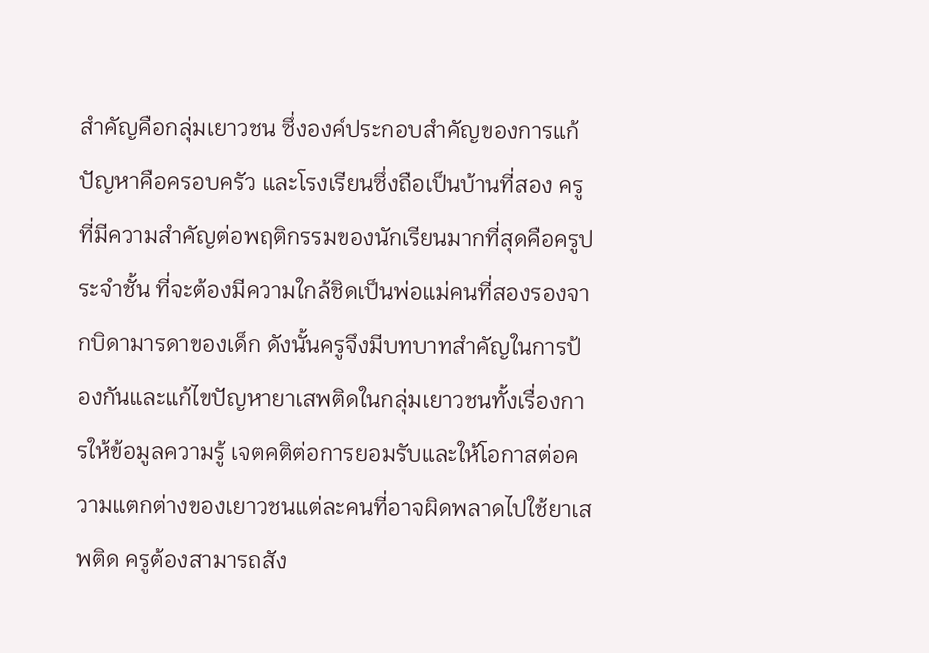สำคัญคือกลุ่มเยาวชน ซึ่งองค์ประกอบสำคัญของการแก้ปัญหาคือครอบครัว และโรงเรียนซึ่งถือเป็นบ้านที่สอง ครูที่มีความสำคัญต่อพฤติกรรมของนักเรียนมากที่สุดคือครูประจำชั้น ที่จะต้องมีความใกล้ชิดเป็นพ่อแม่คนที่สองรองจากบิดามารดาของเด็ก ดังนั้นครูจึงมีบทบาทสำคัญในการป้องกันและแก้ไขปัญหายาเสพติดในกลุ่มเยาวชนทั้งเรื่องการให้ข้อมูลความรู้ เจตคติต่อการยอมรับและให้โอกาสต่อความแตกต่างของเยาวชนแต่ละคนที่อาจผิดพลาดไปใช้ยาเสพติด ครูต้องสามารถสัง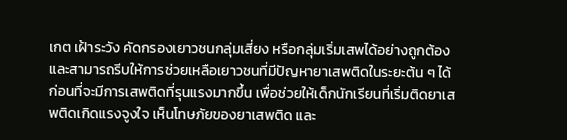เกต เฝ้าระวัง คัดกรองเยาวชนกลุ่มเสี่ยง หรือกลุ่มเริ่มเสพได้อย่างถูกต้อง และสามารถรีบให้การช่วยเหลือเยาวชนที่มีปัญหายาเสพติดในระยะต้น ๆ ได้ ก่อนที่จะมีการเสพติดที่รุนแรงมากขึ้น เพื่อช่วยให้เด็กนักเรียนที่เริ่มติดยาเสพติดเกิดแรงจูงใจ เห็นโทษภัยของยาเสพติด และ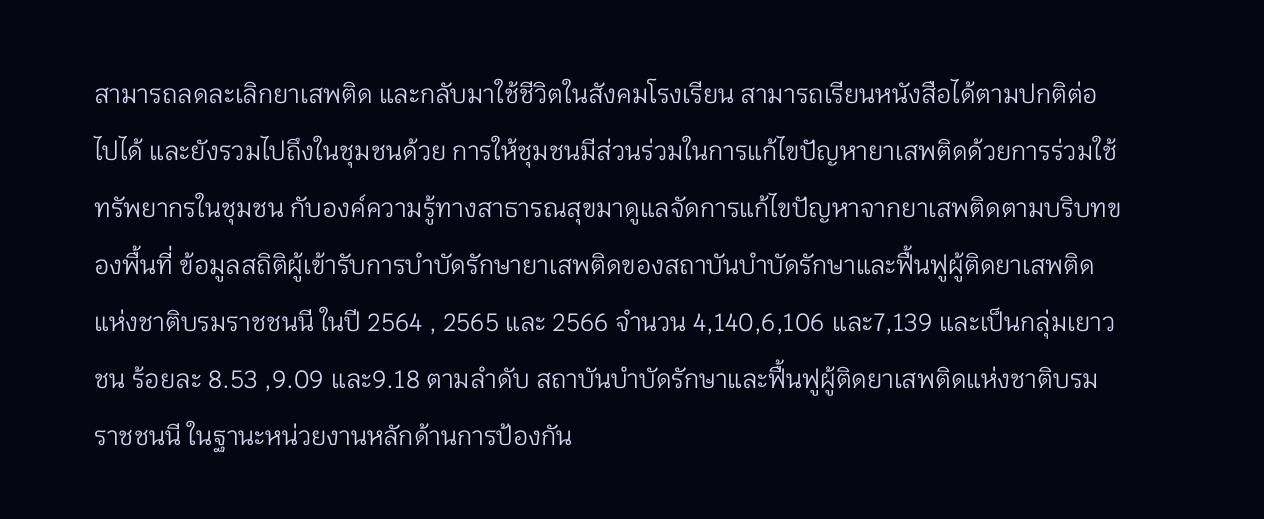สามารถลดละเลิกยาเสพติด และกลับมาใช้ชีวิตในสังคมโรงเรียน สามารถเรียนหนังสือได้ตามปกติต่อไปได้ และยังรวมไปถึงในชุมชนด้วย การให้ชุมชนมีส่วนร่วมในการแก้ไขปัญหายาเสพติดด้วยการร่วมใช้ทรัพยากรในชุมชน กับองค์ความรู้ทางสาธารณสุขมาดูแลจัดการแก้ไขปัญหาจากยาเสพติดตามบริบทของพื้นที่ ข้อมูลสถิติผู้เข้ารับการบำบัดรักษายาเสพติดของสถาบันบำบัดรักษาและฟื้นฟูผู้ติดยาเสพติดแห่งชาติบรมราชชนนี ในปี 2564 , 2565 และ 2566 จำนวน 4,140,6,106 และ7,139 และเป็นกลุ่มเยาวชน ร้อยละ 8.53 ,9.09 และ9.18 ตามลำดับ สถาบันบำบัดรักษาและฟื้นฟูผู้ติดยาเสพติดแห่งชาติบรมราชชนนี ในฐานะหน่วยงานหลักด้านการป้องกัน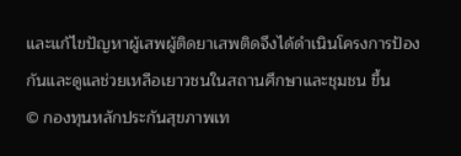และแก้ไขปัญหาผู้เสพผู้ติดยาเสพติดจึงได้ดำเนินโครงการป้องกันและดูแลช่วยเหลือเยาวชนในสถานศึกษาและชุมชน ขี้น
© กองทุนหลักประกันสุขภาพเท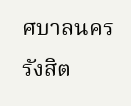ศบาลนครรังสิต